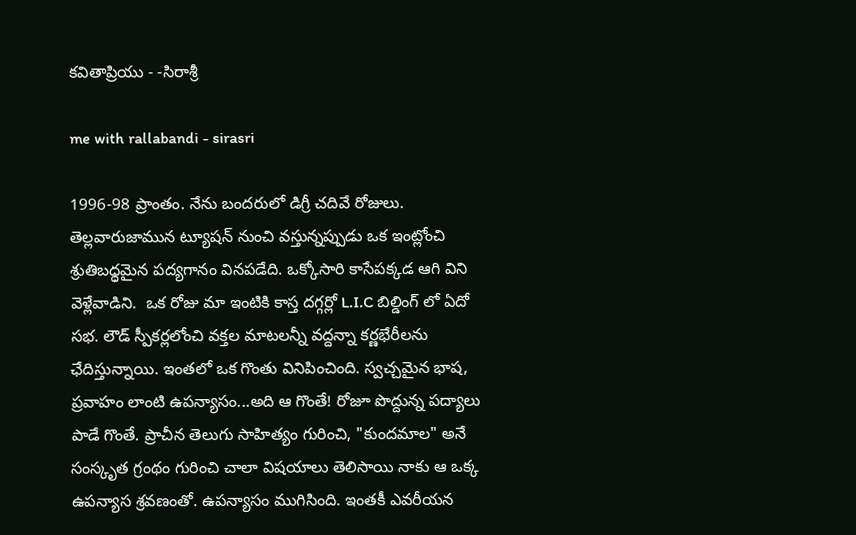కవితాప్రియు - -సిరాశ్రీ

me with rallabandi - sirasri

1996-98 ప్రాంతం. నేను బందరులో డిగ్రీ చదివే రోజులు. తెల్లవారుజామున ట్యూషన్ నుంచి వస్తున్నప్పుడు ఒక ఇంట్లోంచి శ్రుతిబధ్ధమైన పద్యగానం వినపడేది. ఒక్కోసారి కాసేపక్కడ ఆగి విని వెళ్లేవాడిని.  ఒక రోజు మా ఇంటికి కాస్త దగ్గర్లో L.I.C బిల్డింగ్ లో ఏదో సభ. లౌడ్ స్పీకర్లలోంచి వక్తల మాటలన్నీ వద్దన్నా కర్ణభేరీలను ఛేదిస్తున్నాయి. ఇంతలో ఒక గొంతు వినిపించింది. స్వచ్చమైన భాష, ప్రవాహం లాంటి ఉపన్యాసం...అది ఆ గొంతే! రోజూ పొద్దున్న పద్యాలు పాడే గొంతే. ప్రాచీన తెలుగు సాహిత్యం గురించి, "కుందమాల" అనే సంస్కృత గ్రంథం గురించి చాలా విషయాలు తెలిసాయి నాకు ఆ ఒక్క ఉపన్యాస శ్రవణంతో. ఉపన్యాసం ముగిసింది. ఇంతకీ ఎవరీయన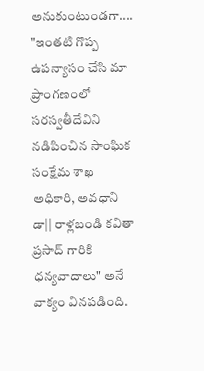అనుకుంటుండగా.... "ఇంతటి గొప్ప ఉపన్యాసం చేసి మా ప్రాంగణంలో సరస్వతీదేవిని నడిపించిన సాంఘిక సంక్షేమ శాఖ అధికారి, అవధాని డా|| రాళ్లబండి కవితా ప్రసాద్ గారికి ధన్యవాదాలు" అనే వాక్యం వినపడింది.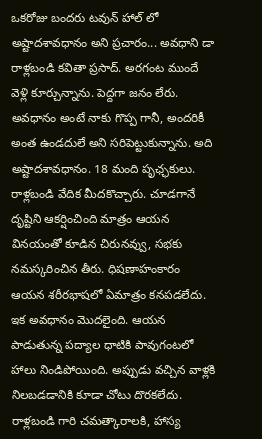ఒకరోజు బందరు టవున్ హాల్ లో అష్టాదశావధానం అని ప్రచారం... అవధాని డా రాళ్లబండి కవితా ప్రసాద్. అరగంట ముందే వెళ్లి కూర్చున్నాను. పెద్దగా జనం లేరు. అవధానం అంటే నాకు గొప్ప గానీ, అందరికీ అంత ఉండదులే అని సరిపెట్టుకున్నాను. అది అష్టాదశావధానం. 18 మంది పృఛ్ఛకులు. రాళ్లబండి వేదిక మీదకొచ్చారు. చూడగానే దృష్టిని ఆకర్షించింది మాత్రం ఆయన వినయంతో కూడిన చిరునవ్వు, సభకు నమస్కరించిన తీరు. ధిషణాహంకారం ఆయన శరీరభాషలో ఏమాత్రం కనపడలేదు. ఇక అవధానం మొదలైంది. ఆయన పాడుతున్న పద్యాల ధాటికి పావుగంటలో హాలు నిండిపోయింది. అప్పుడు వచ్చిన వాళ్లకి నిలబడడానికి కూడా చోటు దొరకలేదు. రాళ్లబండి గారి చమత్కారాలకి, హాస్య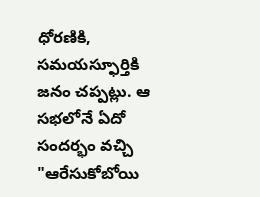ధోరణికి, సమయస్ఫూర్తికి జనం చప్పట్లు. ఆ సభలోనే ఏదో సందర్భం వచ్చి "ఆరేసుకోబోయి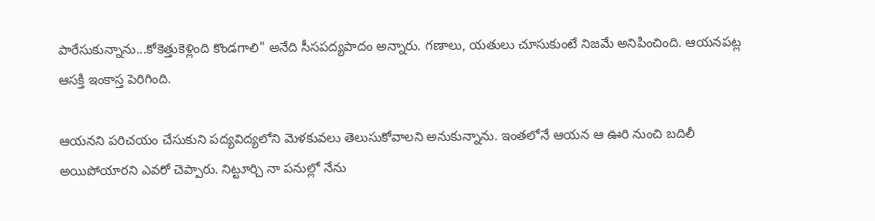పారేసుకున్నాను...కోకెత్తుకెళ్లింది కొండగాలి" అనేది సీసపద్యపాదం అన్నారు. గణాలు, యతులు చూసుకుంటే నిజమే అనిపించింది. ఆయనపట్ల ఆసక్తి ఇంకాస్త పెరిగింది.

ఆయనని పరిచయం చేసుకుని పద్యవిద్యలోని మెళకువలు తెలుసుకోవాలని అనుకున్నాను. ఇంతలోనే ఆయన ఆ ఊరి నుంచి బదిలీ అయిపోయారని ఎవరో చెప్పారు. నిట్టూర్చి నా పనుల్లో నేను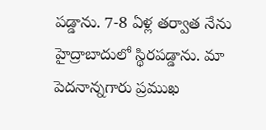పడ్డాను. 7-8 ఏళ్ల తర్వాత నేను హైద్రాబాదులో స్థిరపడ్డాను. మా పెదనాన్నగారు ప్రముఖ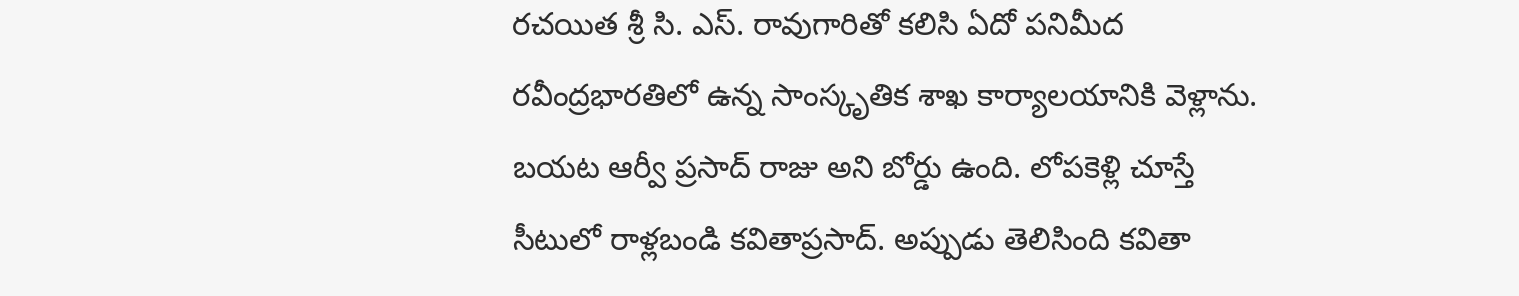రచయిత శ్రీ సి. ఎస్. రావుగారితో కలిసి ఏదో పనిమీద రవీంద్రభారతిలో ఉన్న సాంస్కృతిక శాఖ కార్యాలయానికి వెళ్లాను. బయట ఆర్వీ ప్రసాద్ రాజు అని బోర్డు ఉంది. లోపకెళ్లి చూస్తే సీటులో రాళ్లబండి కవితాప్రసాద్. అప్పుడు తెలిసింది కవితా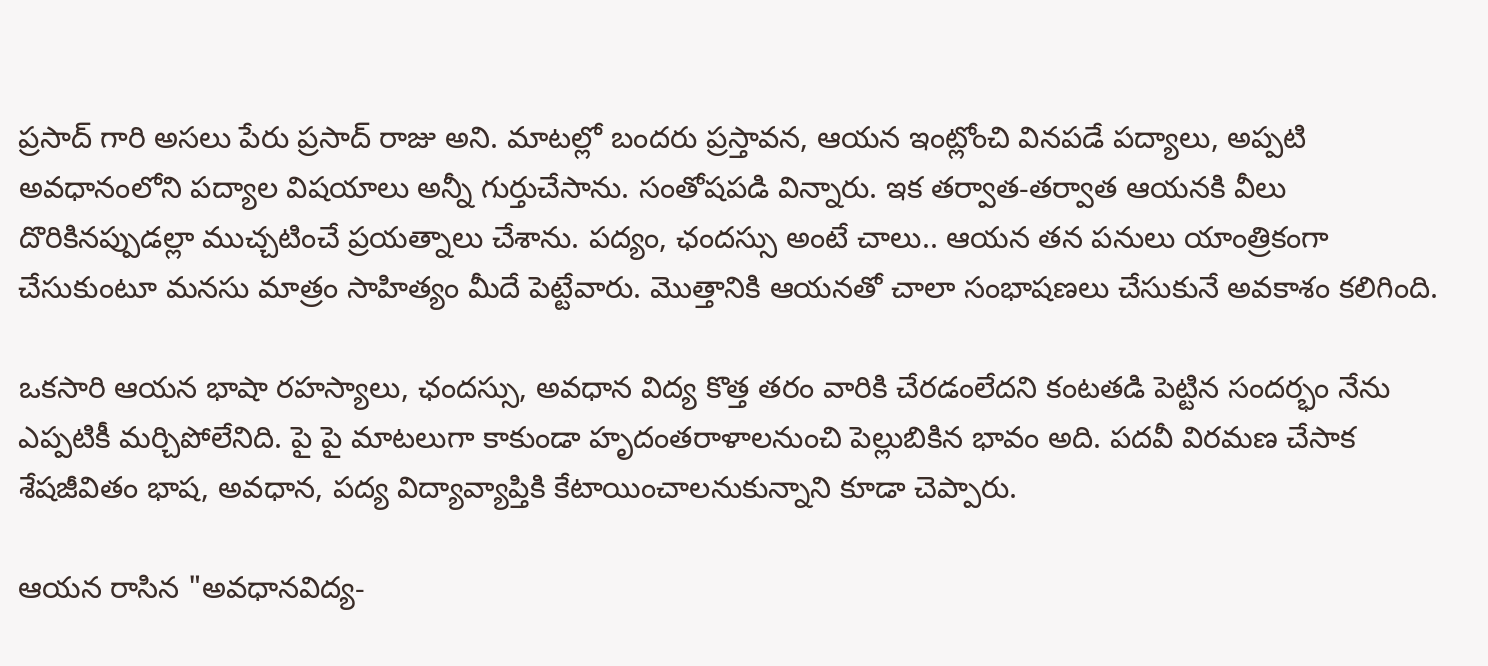ప్రసాద్ గారి అసలు పేరు ప్రసాద్ రాజు అని. మాటల్లో బందరు ప్రస్తావన, ఆయన ఇంట్లోంచి వినపడే పద్యాలు, అప్పటి అవధానంలోని పద్యాల విషయాలు అన్నీ గుర్తుచేసాను. సంతోషపడి విన్నారు. ఇక తర్వాత-తర్వాత ఆయనకి వీలు దొరికినప్పుడల్లా ముచ్చటించే ప్రయత్నాలు చేశాను. పద్యం, ఛందస్సు అంటే చాలు.. ఆయన తన పనులు యాంత్రికంగా చేసుకుంటూ మనసు మాత్రం సాహిత్యం మీదే పెట్టేవారు. మొత్తానికి ఆయనతో చాలా సంభాషణలు చేసుకునే అవకాశం కలిగింది.

ఒకసారి ఆయన భాషా రహస్యాలు, ఛందస్సు, అవధాన విద్య కొత్త తరం వారికి చేరడంలేదని కంటతడి పెట్టిన సందర్భం నేను ఎప్పటికీ మర్చిపోలేనిది. పై పై మాటలుగా కాకుండా హృదంతరాళాలనుంచి పెల్లుబికిన భావం అది. పదవీ విరమణ చేసాక శేషజీవితం భాష, అవధాన, పద్య విద్యావ్యాప్తికి కేటాయించాలనుకున్నాని కూడా చెప్పారు.

ఆయన రాసిన "అవధానవిద్య-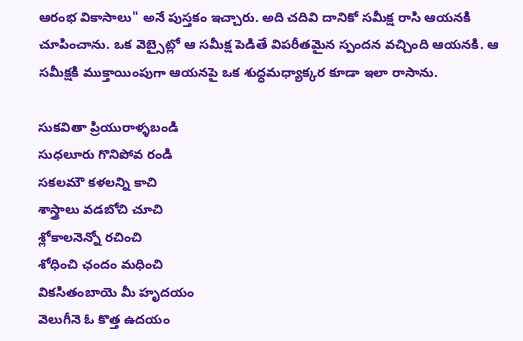ఆరంభ వికాసాలు" అనే పుస్తకం ఇచ్చారు. అది చదివి దానికో సమీక్ష రాసి ఆయనకి చూపించాను. ఒక వెబ్సైట్లో ఆ సమీక్ష పెడితే విపరీతమైన స్పందన వచ్చింది ఆయనకి. ఆ సమీక్షకి ముక్తాయింపుగా ఆయనపై ఒక శుధ్ధమధ్యాక్కర కూడా ఇలా రాసాను.

సుకవితా ప్రియురాళ్ళబండి
సుధలూరు గొనిపోవ రండి
సకలమౌ కళలన్ని కాచి
శాస్త్రాలు వడబోచి చూచి
శ్లోకాలనెన్నో రచించి
శోధించి ఛందం మధించి
వికసితంబాయె మీ హృదయం
వెలుగీనె ఓ కొత్త ఉదయం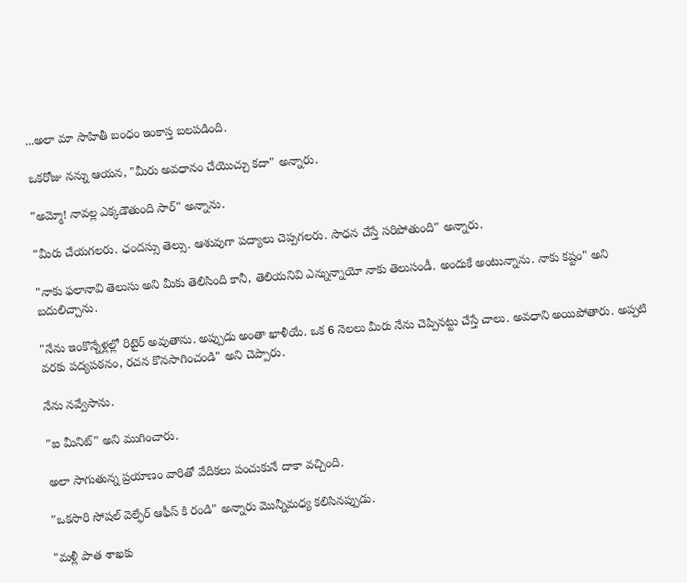...అలా మా సాహితీ బంధం ఇంకాస్త బలపడింది.

ఒకరోజు నన్ను ఆయన, "మీరు అవధానం చేయొచ్చు కదా" అన్నారు.

"అమ్మో! నావల్ల ఎక్కడౌతుంది సార్" అన్నాను.

"మీరు చేయగలరు. ఛందస్సు తెల్సు. ఆశువుగా పద్యాలు చెప్పగలరు. సాధన చేస్తే సరిపోతుంది" అన్నారు.

"నాకు ఫలానావి తెలుసు అని మీకు తెలిసింది కానీ, తెలియనివి ఎన్నున్నాయో నాకు తెలుసండీ. అందుకే అంటున్నాను. నాకు కష్టం" అని బదులిచ్చాను.

"నేను ఇంకొన్నేళ్లల్లో రిటైర్ అవుతాను. అప్పుడు అంతా ఖాళీయే. ఒక 6 నెలలు మీరు నేను చెప్పినట్టు చేస్తే చాలు. అవధాని అయిపోతారు. అప్పటి వరకు పద్యపఠనం, రచన కొనసాగించండి" అని చెప్పారు.

నేను నవ్వేసాను.

"ఐ మీనిట్" అని ముగించారు.

అలా సాగుతున్న ప్రయాణం వారితో వేదికలు పంచుకునే దాకా వచ్చింది.

"ఒకసారి సోషల్ వెల్ఫేర్ ఆఫీస్ కి రండి" అన్నారు మొన్నీమధ్య కలిసినప్పుడు.

"మళ్లీ పాత శాఖకు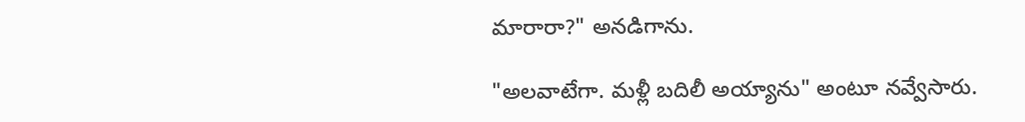మారారా?" అనడిగాను.

"అలవాటేగా. మళ్లీ బదిలీ అయ్యాను" అంటూ నవ్వేసారు.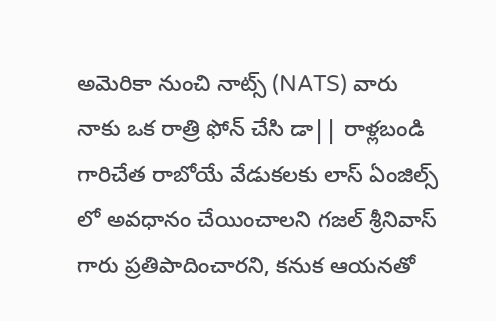అమెరికా నుంచి నాట్స్ (NATS) వారు నాకు ఒక రాత్రి ఫోన్ చేసి డా|| రాళ్లబండి గారిచేత రాబోయే వేడుకలకు లాస్ ఏంజిల్స్ లో అవధానం చేయించాలని గజల్ శ్రీనివాస్ గారు ప్రతిపాదించారని, కనుక ఆయనతో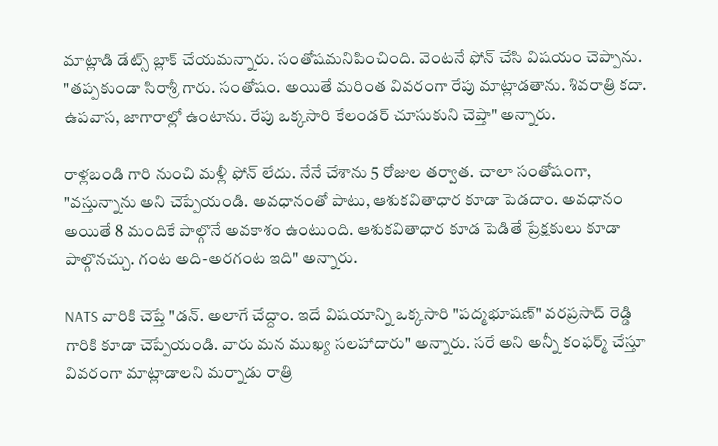మాట్లాడి డేట్స్ బ్లాక్ చేయమన్నారు. సంతోషమనిపించింది. వెంటనే ఫోన్ చేసి విషయం చెప్పాను. "తప్పకుండా సిరాశ్రీ గారు. సంతోషం. అయితే మరింత వివరంగా రేపు మాట్లాడతాను. శివరాత్రి కదా. ఉపవాస, జాగారాల్లో ఉంటాను. రేపు ఒక్కసారి కేలండర్ చూసుకుని చెప్తా" అన్నారు.

రాళ్లబండి గారి నుంచి మళ్లీ ఫోన్ లేదు. నేనే చేశాను 5 రోజుల తర్వాత. చాలా సంతోషంగా, "వస్తున్నాను అని చెప్పేయండి. అవధానంతో పాటు, ఆశుకవితాధార కూడా పెడదాం. అవధానం అయితే 8 మందికే పాల్గొనే అవకాశం ఉంటుంది. ఆశుకవితాధార కూడ పెడితే ప్రేక్షకులు కూడా పాల్గొనచ్చు. గంట అది-అరగంట ఇది" అన్నారు.

NATS వారికి చెప్తే "డన్. అలాగే చేద్దాం. ఇదే విషయాన్ని ఒక్కసారి "పద్మభూషణ్" వరప్రసాద్ రెడ్డి గారికి కూడా చెప్పేయండి. వారు మన ముఖ్య సలహాదారు" అన్నారు. సరే అని అన్నీ కంఫర్మ్ చేస్తూ వివరంగా మాట్లాడాలని మర్నాడు రాత్రి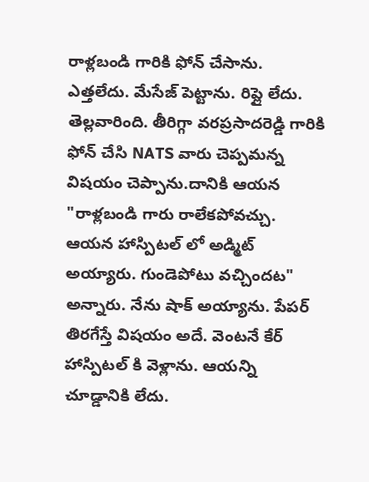రాళ్లబండి గారికి ఫోన్ చేసాను. ఎత్తలేదు. మేసేజ్ పెట్టాను. రిప్లై లేదు. తెల్లవారింది. తీరిగ్గా వరప్రసాదరెడ్డి గారికి ఫోన్ చేసి NATS వారు చెప్పమన్న విషయం చెప్పాను.దానికి ఆయన "రాళ్లబండి గారు రాలేకపోవచ్చు. ఆయన హాస్పిటల్ లో అడ్మిట్ అయ్యారు. గుండెపోటు వచ్చిందట" అన్నారు. నేను షాక్ అయ్యాను. పేపర్ తిరగేస్తే విషయం అదే. వెంటనే కేర్ హాస్పిటల్ కి వెళ్లాను. ఆయన్ని చూడ్డానికి లేదు.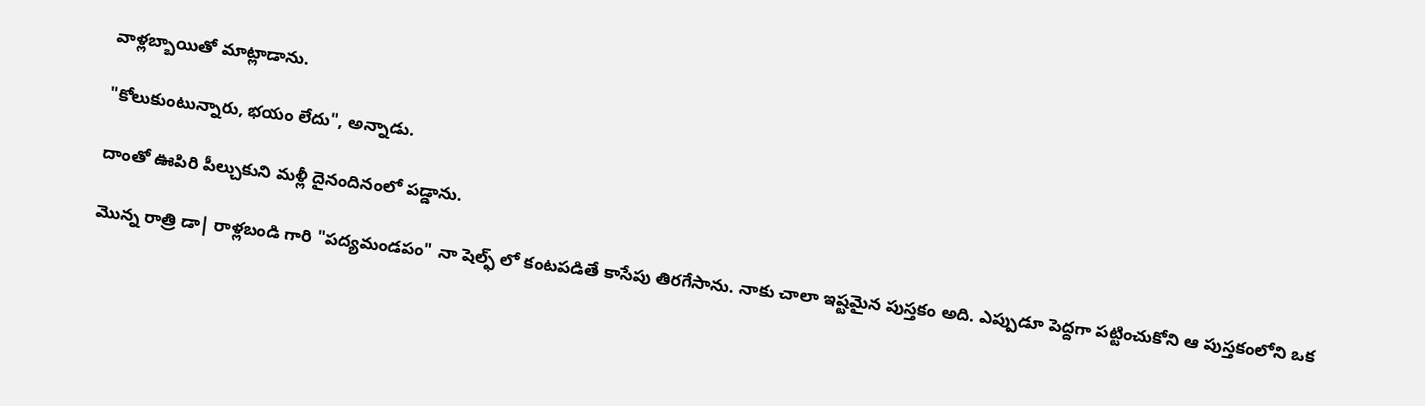వాళ్లబ్బాయితో మాట్లాడాను.

"కోలుకుంటున్నారు, భయం లేదు", అన్నాడు.

దాంతో ఊపిరి పీల్చుకుని మళ్లీ దైనందినంలో పడ్డాను.

మొన్న రాత్రి డా| రాళ్లబండి గారి "పద్యమండపం" నా షెల్ఫ్ లో కంటపడితే కాసేపు తిరగేసాను. నాకు చాలా ఇష్టమైన పుస్తకం అది. ఎప్పుడూ పెద్దగా పట్టించుకోని ఆ పుస్తకంలోని ఒక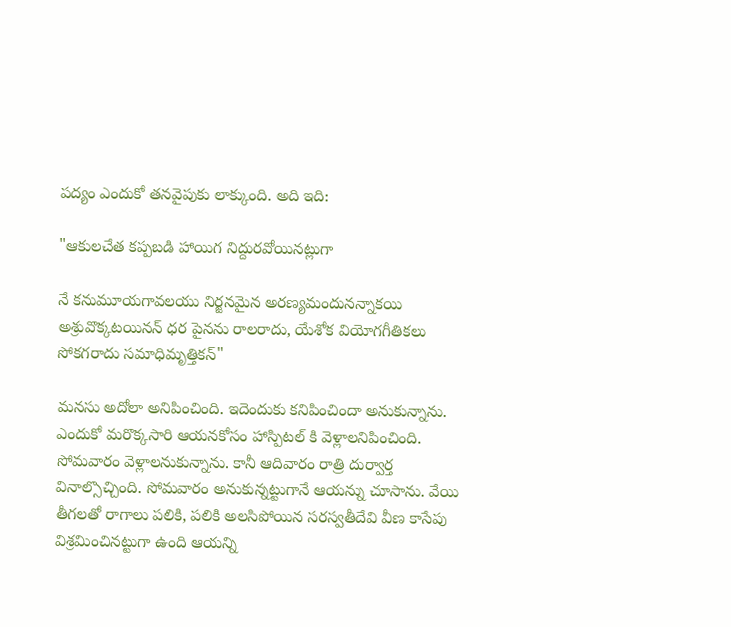పద్యం ఎందుకో తనవైపుకు లాక్కుంది. అది ఇది:

"ఆకులచేత కప్పబడి హాయిగ నిద్దురవోయినట్లుగా

నే కనుమూయగావలయు నిర్జనమైన అరణ్యమందునన్నాకయి అశ్రువొక్కటయినన్ ధర పైనను రాలరాదు, యేశోక వియోగగీతికలు సోకగరాదు సమాధిమృత్తికన్"

మనసు అదోలా అనిపించింది. ఇదెందుకు కనిపించిందా అనుకున్నాను. ఎందుకో మరొక్కసారి ఆయనకోసం హాస్పిటల్ కి వెళ్లాలనిపించింది. సోమవారం వెళ్లాలనుకున్నాను. కానీ ఆదివారం రాత్రి దుర్వార్త వినాల్సొచ్చింది. సోమవారం అనుకున్నట్టుగానే ఆయన్ను చూసాను. వేయి తీగలతో రాగాలు పలికి, పలికి అలసిపోయిన సరస్వతీదేవి వీణ కాసేపు విశ్రమించినట్టుగా ఉంది ఆయన్ని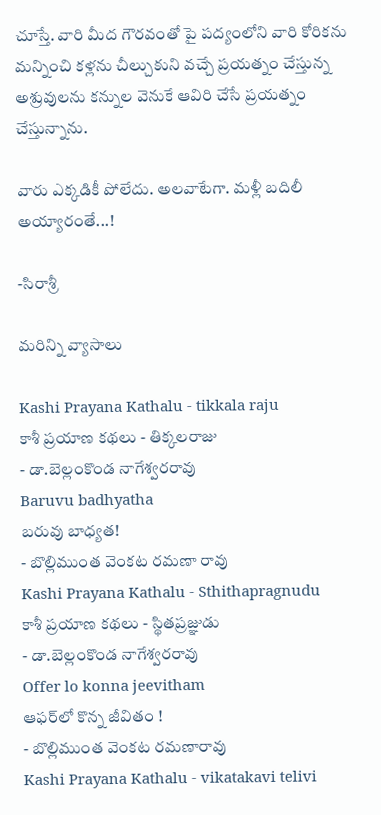చూస్తే. వారి మీద గౌరవంతో పై పద్యంలోని వారి కోరికను మన్నించి కళ్లను చీల్చుకుని వచ్చే ప్రయత్నం చేస్తున్న అశ్రువులను కన్నుల వెనుకే ఆవిరి చేసే ప్రయత్నం చేస్తున్నాను.

వారు ఎక్కడికీ పోలేదు. అలవాటేగా. మళ్లీ బదిలీ అయ్యారంతే...!

-సిరాశ్రీ

మరిన్ని వ్యాసాలు

Kashi Prayana Kathalu - tikkala raju
కాశీ ప్రయాణ కథలు - తిక్కలరాజు
- డా.బెల్లంకొండ నాగేశ్వరరావు
Baruvu badhyatha
బరువు బాధ్యత!
- బొల్లిముంత వెంకట రమణా రావు
Kashi Prayana Kathalu - Sthithapragnudu
కాశీ ప్రయాణ కథలు - స్థితప్రజ్ఞుడు
- డా.బెల్లంకొండ నాగేశ్వరరావు
Offer lo konna jeevitham
ఆఫర్‌లో కొన్న జీవితం !
- బొల్లిముంత వెంకట రమణారావు
Kashi Prayana Kathalu - vikatakavi telivi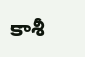కాశీ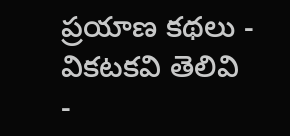ప్రయాణ కథలు - వికటకవి తెలివి
-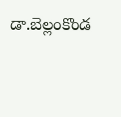డా.బెల్లంకొండ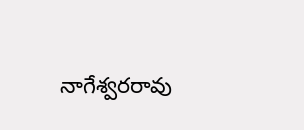నాగేశ్వరరావు